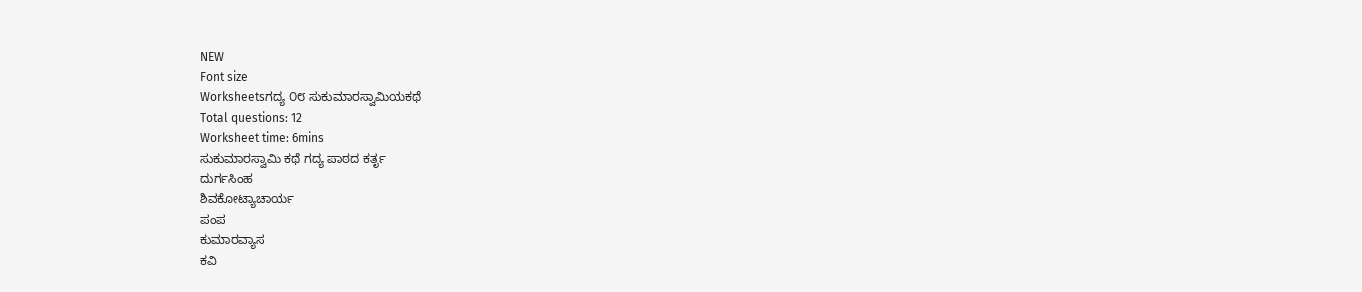NEW
Font size
Worksheetsಗದ್ಯ ೦೮ ಸುಕುಮಾರಸ್ವಾಮಿಯಕಥೆ
Total questions: 12
Worksheet time: 6mins
ಸುಕುಮಾರಸ್ವಾಮಿ ಕಥೆ ಗದ್ಯ ಪಾಠದ ಕರ್ತೃ
ದುರ್ಗಸಿಂಹ
ಶಿವಕೋಟ್ಯಾಚಾರ್ಯ
ಪಂಪ
ಕುಮಾರವ್ಯಾಸ
ಕವಿ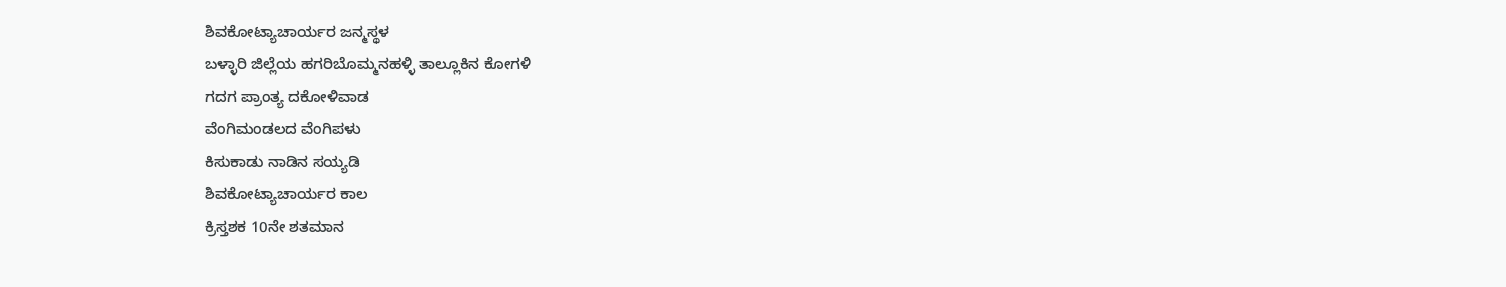ಶಿವಕೋಟ್ಯಾಚಾರ್ಯರ ಜನ್ಮಸ್ಥಳ
ಬಳ್ಳಾರಿ ಜಿಲ್ಲೆಯ ಹಗರಿಬೊಮ್ಮನಹಳ್ಳಿ ತಾಲ್ಲೂಕಿನ ಕೋಗಳಿ
ಗದಗ ಪ್ರಾಂತ್ಯ ದಕೋಳಿವಾಡ
ವೆಂಗಿಮಂಡಲದ ವೆಂಗಿಪಳು
ಕಿಸುಕಾಡು ನಾಡಿನ ಸಯ್ಯಡಿ
ಶಿವಕೋಟ್ಯಾಚಾರ್ಯರ ಕಾಲ
ಕ್ರಿಸ್ತಶಕ 10ನೇ ಶತಮಾನ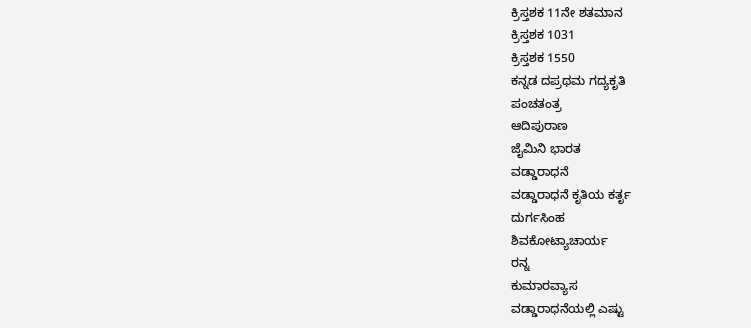ಕ್ರಿಸ್ತಶಕ 11ನೇ ಶತಮಾನ
ಕ್ರಿಸ್ತಶಕ 1031
ಕ್ರಿಸ್ತಶಕ 1550
ಕನ್ನಡ ದಪ್ರಥಮ ಗದ್ಯಕೃತಿ
ಪಂಚತಂತ್ರ
ಆದಿಪುರಾಣ
ಜೈಮಿನಿ ಭಾರತ
ವಡ್ಡಾರಾಧನೆ
ವಡ್ಡಾರಾಧನೆ ಕೃತಿಯ ಕರ್ತೃ
ದುರ್ಗಸಿಂಹ
ಶಿವಕೋಟ್ಯಾಚಾರ್ಯ
ರನ್ನ
ಕುಮಾರವ್ಯಾಸ
ವಡ್ಡಾರಾಧನೆಯಲ್ಲಿ ಎಷ್ಟು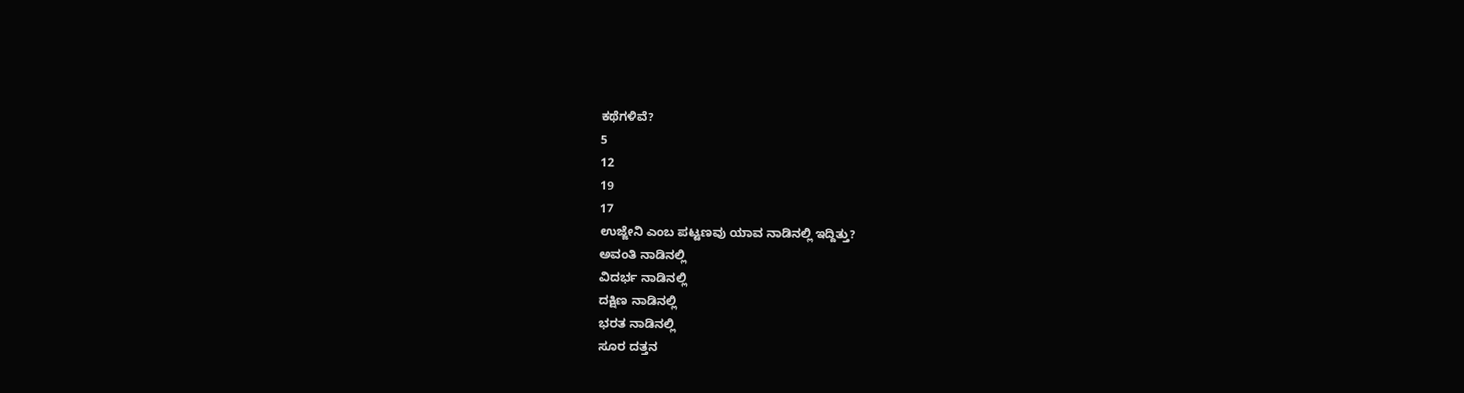ಕಥೆಗಳಿವೆ?
5
12
19
17
ಉಜ್ಜೇನಿ ಎಂಬ ಪಟ್ಟಣವು ಯಾವ ನಾಡಿನಲ್ಲಿ ಇದ್ದಿತ್ತು?
ಅವಂತಿ ನಾಡಿನಲ್ಲಿ
ವಿದರ್ಭ ನಾಡಿನಲ್ಲಿ
ದಕ್ಷಿಣ ನಾಡಿನಲ್ಲಿ
ಭರತ ನಾಡಿನಲ್ಲಿ
ಸೂರ ದತ್ತನ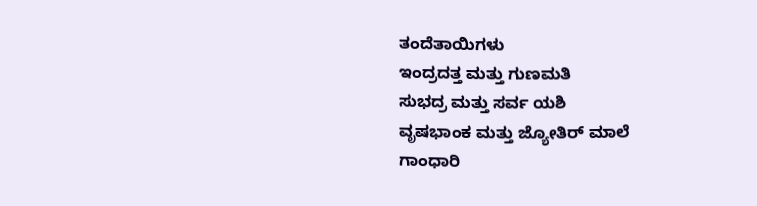ತಂದೆತಾಯಿಗಳು
ಇಂದ್ರದತ್ತ ಮತ್ತು ಗುಣಮತಿ
ಸುಭದ್ರ ಮತ್ತು ಸರ್ವ ಯಶಿ
ವೃಷಭಾಂಕ ಮತ್ತು ಜ್ಯೋತಿರ್ ಮಾಲೆ
ಗಾಂಧಾರಿ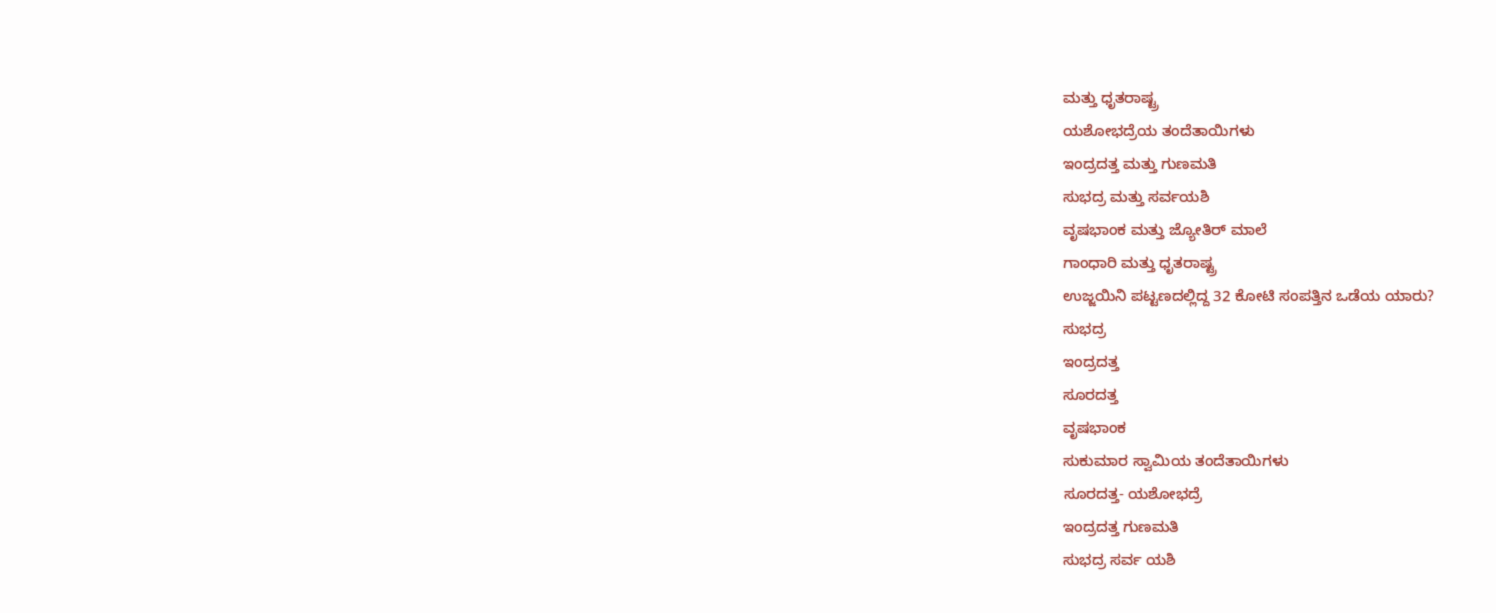ಮತ್ತು ಧೃತರಾಷ್ಟ್ರ
ಯಶೋಭದ್ರೆಯ ತಂದೆತಾಯಿಗಳು
ಇಂದ್ರದತ್ತ ಮತ್ತು ಗುಣಮತಿ
ಸುಭದ್ರ ಮತ್ತು ಸರ್ವಯಶಿ
ವೃಷಭಾಂಕ ಮತ್ತು ಜ್ಯೋತಿರ್ ಮಾಲೆ
ಗಾಂಧಾರಿ ಮತ್ತು ಧೃತರಾಷ್ಟ್ರ
ಉಜ್ಜಯಿನಿ ಪಟ್ಟಣದಲ್ಲಿದ್ದ 32 ಕೋಟಿ ಸಂಪತ್ತಿನ ಒಡೆಯ ಯಾರು?
ಸುಭದ್ರ
ಇಂದ್ರದತ್ತ
ಸೂರದತ್ತ
ವೃಷಭಾಂಕ
ಸುಕುಮಾರ ಸ್ವಾಮಿಯ ತಂದೆತಾಯಿಗಳು
ಸೂರದತ್ತ- ಯಶೋಭದ್ರೆ
ಇಂದ್ರದತ್ತ ಗುಣಮತಿ
ಸುಭದ್ರ ಸರ್ವ ಯಶಿ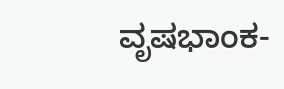ವೃಷಭಾಂಕ-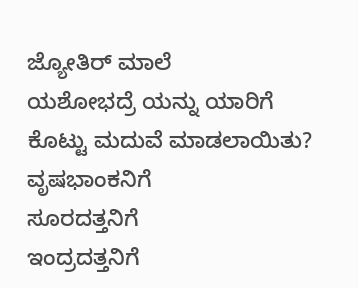ಜ್ಯೋತಿರ್ ಮಾಲೆ
ಯಶೋಭದ್ರೆ ಯನ್ನು ಯಾರಿಗೆ ಕೊಟ್ಟು ಮದುವೆ ಮಾಡಲಾಯಿತು?
ವೃಷಭಾಂಕನಿಗೆ
ಸೂರದತ್ತನಿಗೆ
ಇಂದ್ರದತ್ತನಿಗೆ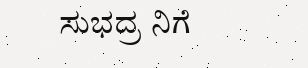ಸುಭದ್ರ ನಿಗೆ